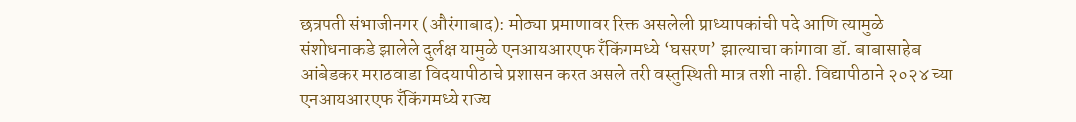छत्रपती संभाजीनगर (औरंगाबाद): मोठ्या प्रमाणावर रिक्त असलेली प्राध्यापकांची पदे आणि त्यामुळे संशोधनाकडे झालेले दुर्लक्ष यामुळे एनआयआरएफ रँकिंगमध्ये ‘घसरण’ झाल्याचा कांगावा डॉ. बाबासाहेब आंबेडकर मराठवाडा विदयापीठाचे प्रशासन करत असले तरी वस्तुस्थिती मात्र तशी नाही. विद्यापीठाने २०२४ च्या एनआयआरएफ रँकिंगमध्ये राज्य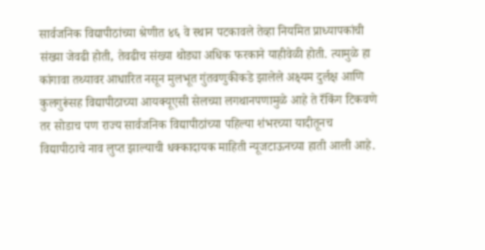सार्वजनिक विद्यापीठांच्या श्रेणीत ४६ वे स्थान पटकावले तेव्हा नियमित प्राध्यापकांची संख्या जेवढी होती, तेवढीच संख्या थोड्या अधिक फरकाने याहीवेळी होती. त्यामुळे हा कांगावा तथ्यावर आधारित नसून मुलभूत गुंतवणुकीकडे झालेले अक्ष्यम दुर्लक्ष आणि कुलगुरूंसह विद्यापीठाच्या आयक्यूएसी सेलच्या लगथानपणामुळे आहे ते रँकिंग टिकवणे तर सोडाच पण राज्य सार्वजनिक विद्यापीठांच्या पहिल्या शंभरच्या यादीतूनच विद्यापीठाचे नाव लुप्त झाल्याची धक्कादायक माहिती न्यूजटाऊनच्या हाती आली आहे.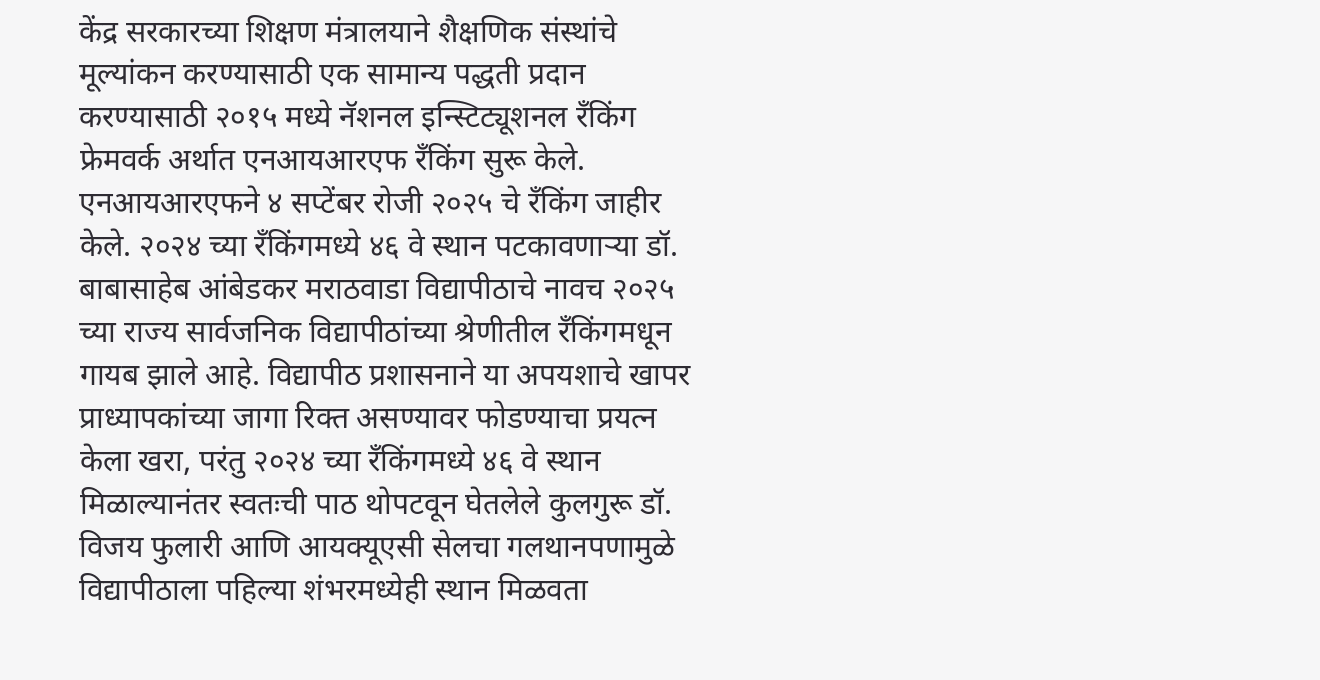केंद्र सरकारच्या शिक्षण मंत्रालयाने शैक्षणिक संस्थांचे मूल्यांकन करण्यासाठी एक सामान्य पद्धती प्रदान करण्यासाठी २०१५ मध्ये नॅशनल इन्स्टिट्यूशनल रँकिंग फ्रेमवर्क अर्थात एनआयआरएफ रँकिंग सुरू केले. एनआयआरएफने ४ सप्टेंबर रोजी २०२५ चे रँकिंग जाहीर केले. २०२४ च्या रँकिंगमध्ये ४६ वे स्थान पटकावणाऱ्या डॉ. बाबासाहेब आंबेडकर मराठवाडा विद्यापीठाचे नावच २०२५ च्या राज्य सार्वजनिक विद्यापीठांच्या श्रेणीतील रँकिंगमधून गायब झाले आहे. विद्यापीठ प्रशासनाने या अपयशाचे खापर प्राध्यापकांच्या जागा रिक्त असण्यावर फोडण्याचा प्रयत्न केला खरा, परंतु २०२४ च्या रँकिंगमध्ये ४६ वे स्थान मिळाल्यानंतर स्वतःची पाठ थोपटवून घेतलेले कुलगुरू डॉ. विजय फुलारी आणि आयक्यूएसी सेलचा गलथानपणामुळे विद्यापीठाला पहिल्या शंभरमध्येही स्थान मिळवता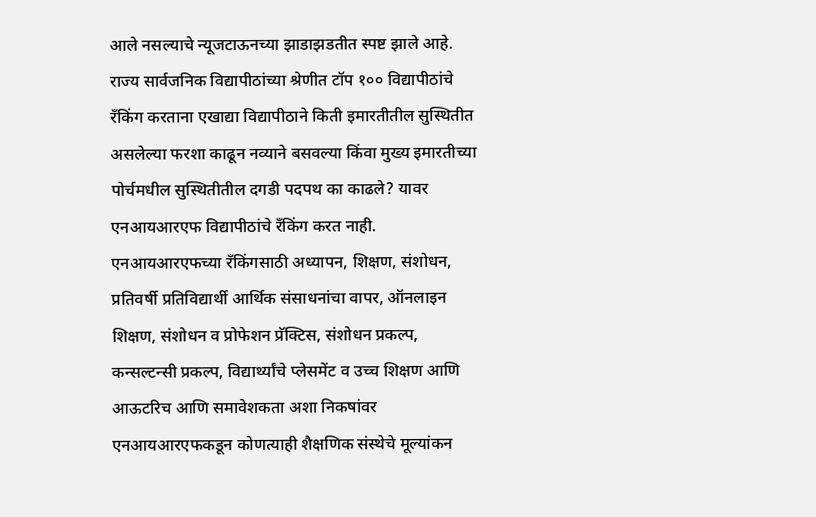आले नसल्याचे न्यूजटाऊनच्या झाडाझडतीत स्पष्ट झाले आहे.
राज्य सार्वजनिक विद्यापीठांच्या श्रेणीत टॉप १०० विद्यापीठांचे रँकिंग करताना एखाद्या विद्यापीठाने किती इमारतीतील सुस्थितीत असलेल्या फरशा काढून नव्याने बसवल्या किंवा मुख्य इमारतीच्या पोर्चमधील सुस्थितीतील दगडी पदपथ का काढले? यावर एनआयआरएफ विद्यापीठांचे रँकिंग करत नाही. एनआयआरएफच्या रँकिंगसाठी अध्यापन, शिक्षण, संशोधन, प्रतिवर्षी प्रतिविद्यार्थी आर्थिक संसाधनांचा वापर, ऑनलाइन शिक्षण, संशोधन व प्रोफेशन प्रॅक्टिस, संशोधन प्रकल्प, कन्सल्टन्सी प्रकल्प, विद्यार्थ्यांचे प्लेसमेंट व उच्च शिक्षण आणि आऊटरिच आणि समावेशकता अशा निकषांवर एनआयआरएफकडून कोणत्याही शैक्षणिक संस्थेचे मूल्यांकन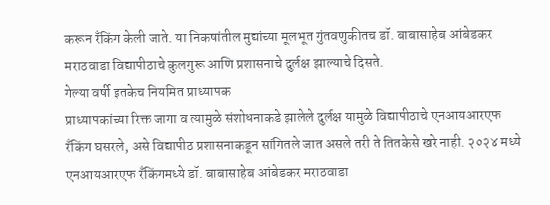करून रँकिंग केली जाते. या निकषांतील मुद्यांच्या मूलभूत गुंतवणुकीतच डॉ. बाबासाहेब आंबेडकर मराठवाडा विद्यापीठाचे कुलगुरू आणि प्रशासनाचे दुर्लक्ष झाल्याचे दिसते.
गेल्या वर्षी इतकेच नियमित प्राध्यापक
प्राध्यापकांच्या रिक्त जागा व त्यामुळे संशोधनाकडे झालेले दुर्लक्ष यामुळे विद्यापीठाचे एनआयआरएफ रँकिंग घसरले, असे विद्यापीठ प्रशासनाकडून सांगितले जात असले तरी ते तितकेसे खरे नाही. २०२४ मध्ये एनआयआरएफ रँकिंगमध्ये डॉ. बाबासाहेब आंबेडकर मराठवाडा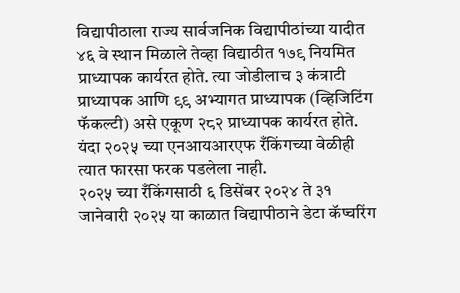विद्यापीठाला राज्य सार्वजनिक विद्यापीठांच्या यादीत ४६ वे स्थान मिळाले तेव्हा विद्याठीत १७९ नियमित प्राध्यापक कार्यरत होते. त्या जोडीलाच ३ कंत्राटी प्राध्यापक आणि ९९ अभ्यागत प्राध्यापक (व्हिजिटिंग फॅकल्टी) असे एकूण २८२ प्राध्यापक कार्यरत होते. यंदा २०२५ च्या एनआयआरएफ रँकिंगच्या वेळीही त्यात फारसा फरक पडलेला नाही.
२०२५ च्या रँकिंगसाठी ६ डिसेंबर २०२४ ते ३१ जानेवारी २०२५ या काळात विद्यापीठाने डेटा कॅप्चरिंग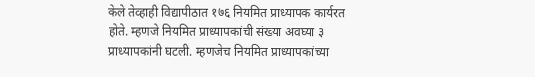केले तेव्हाही विद्यापीठात १७६ नियमित प्राध्यापक कार्यरत होते. म्हणजे नियमित प्राध्यापकांची संख्या अवघ्या ३ प्राध्यापकांनी घटली. म्हणजेच नियमित प्राध्यापकांच्या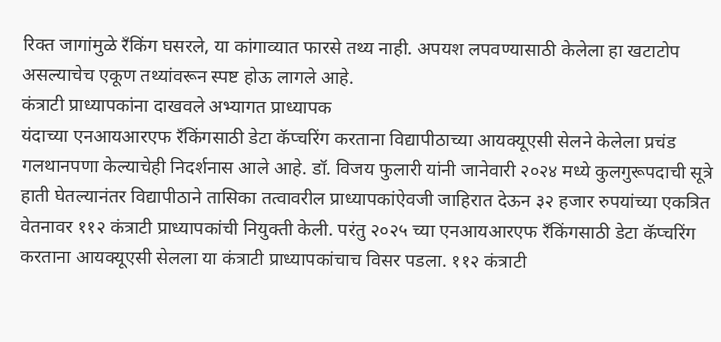रिक्त जागांमुळे रँकिंग घसरले, या कांगाव्यात फारसे तथ्य नाही. अपयश लपवण्यासाठी केलेला हा खटाटोप असल्याचेच एकूण तथ्यांवरून स्पष्ट होऊ लागले आहे.
कंत्राटी प्राध्यापकांना दाखवले अभ्यागत प्राध्यापक
यंदाच्या एनआयआरएफ रँकिंगसाठी डेटा कॅप्चरिंग करताना विद्यापीठाच्या आयक्यूएसी सेलने केलेला प्रचंड गलथानपणा केल्याचेही निदर्शनास आले आहे. डॉ. विजय फुलारी यांनी जानेवारी २०२४ मध्ये कुलगुरूपदाची सूत्रे हाती घेतल्यानंतर विद्यापीठाने तासिका तत्वावरील प्राध्यापकांऐवजी जाहिरात देऊन ३२ हजार रुपयांच्या एकत्रित वेतनावर ११२ कंत्राटी प्राध्यापकांची नियुक्ती केली. परंतु २०२५ च्या एनआयआरएफ रँकिंगसाठी डेटा कॅप्चरिंग करताना आयक्यूएसी सेलला या कंत्राटी प्राध्यापकांचाच विसर पडला. ११२ कंत्राटी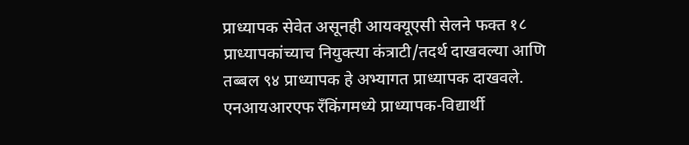प्राध्यापक सेवेत असूनही आयक्यूएसी सेलने फक्त १८ प्राध्यापकांच्याच नियुक्त्या कंत्राटी/तदर्थ दाखवल्या आणि तब्बल ९४ प्राध्यापक हे अभ्यागत प्राध्यापक दाखवले.
एनआयआरएफ रँकिंगमध्ये प्राध्यापक-विद्यार्थी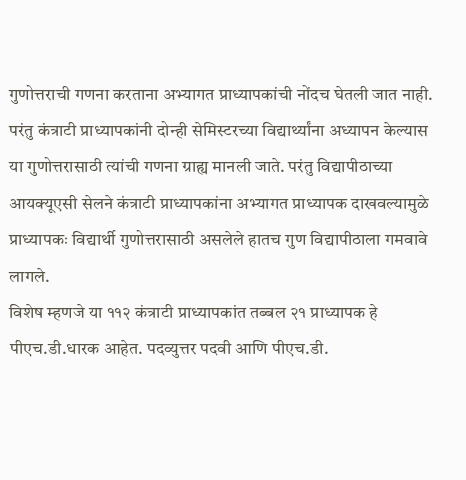गुणोत्तराची गणना करताना अभ्यागत प्राध्यापकांची नोंदच घेतली जात नाही. परंतु कंत्राटी प्राध्यापकांनी दोन्ही सेमिस्टरच्या विद्यार्थ्यांना अध्यापन केल्यास या गुणोत्तरासाठी त्यांची गणना ग्राह्य मानली जाते. परंतु विद्यापीठाच्या आयक्यूएसी सेलने कंत्राटी प्राध्यापकांना अभ्यागत प्राध्यापक दाखवल्यामुळे प्राध्यापकः विद्यार्थी गुणोत्तरासाठी असलेले हातच गुण विद्यापीठाला गमवावे लागले.
विशेष म्हणजे या ११२ कंत्राटी प्राध्यापकांत तब्बल २१ प्राध्यापक हे पीएच.डी.धारक आहेत. पदव्युत्तर पदवी आणि पीएच.डी.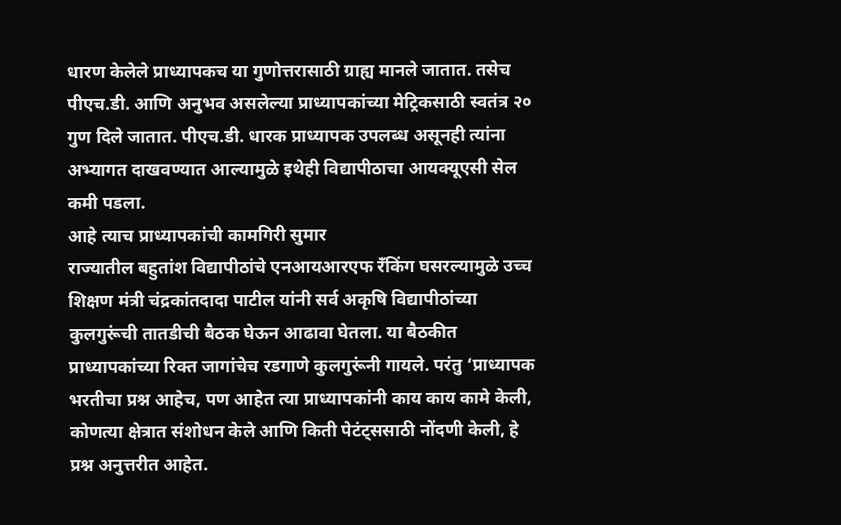धारण केलेले प्राध्यापकच या गुणोत्तरासाठी ग्राह्य मानले जातात. तसेच पीएच.डी. आणि अनुभव असलेल्या प्राध्यापकांच्या मेट्रिकसाठी स्वतंत्र २० गुण दिले जातात. पीएच.डी. धारक प्राध्यापक उपलब्ध असूनही त्यांना अभ्यागत दाखवण्यात आल्यामुळे इथेही विद्यापीठाचा आयक्यूएसी सेल कमी पडला.
आहे त्याच प्राध्यापकांची कामगिरी सुमार
राज्यातील बहुतांश विद्यापीठांचे एनआयआरएफ रँकिंग घसरल्यामुळे उच्च शिक्षण मंत्री चंद्रकांतदादा पाटील यांनी सर्व अकृषि विद्यापीठांच्या कुलगुरूंची तातडीची बैठक घेऊन आढावा घेतला. या बैठकीत प्राध्यापकांच्या रिक्त जागांचेच रडगाणे कुलगुरूंनी गायले. परंतु ‘प्राध्यापक भरतीचा प्रश्न आहेच, पण आहेत त्या प्राध्यापकांनी काय काय कामे केली, कोणत्या क्षेत्रात संशोधन केले आणि किती पेटंट्ससाठी नोंदणी केली, हे प्रश्न अनुत्तरीत आहेत.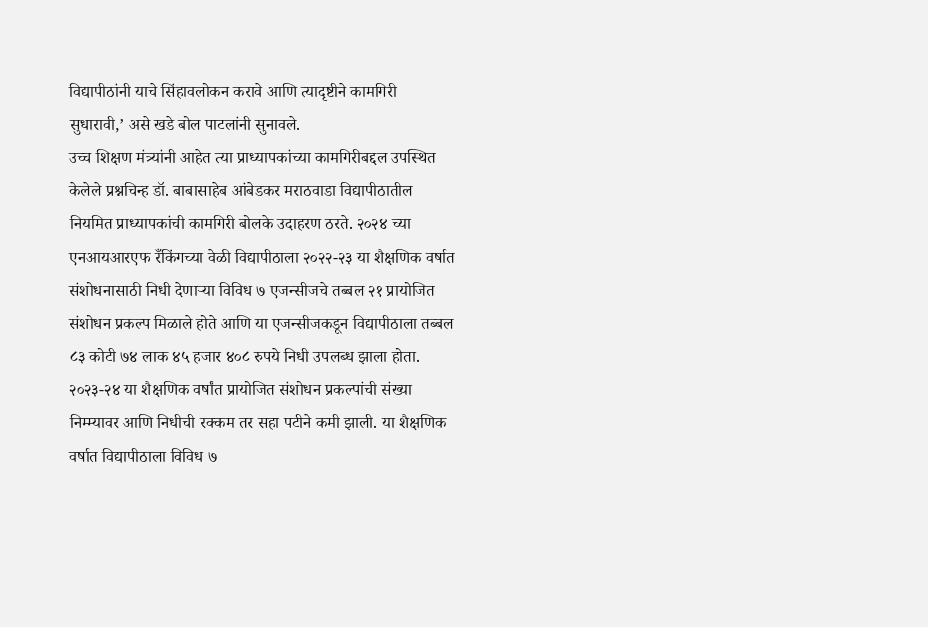विद्यापीठांनी याचे सिंहावलोकन करावे आणि त्यादृष्टीने कामगिरी सुधारावी,’ असे खडे बोल पाटलांनी सुनावले.
उच्च शिक्षण मंत्र्यांनी आहेत त्या प्राध्यापकांच्या कामगिरीबद्दल उपस्थित केलेले प्रश्नचिन्ह डॉ. बाबासाहेब आंबेडकर मराठवाडा विद्यापीठातील नियमित प्राध्यापकांची कामगिरी बोलके उदाहरण ठरते. २०२४ च्या एनआयआरएफ रँकिंगच्या वेळी विद्यापीठाला २०२२-२३ या शैक्षणिक वर्षात संशोधनासाठी निधी देणाऱ्या विविध ७ एजन्सीजचे तब्बल २१ प्रायोजित संशोधन प्रकल्प मिळाले होते आणि या एजन्सीजकडून विद्यापीठाला तब्बल ८३ कोटी ७४ लाक ४५ हजार ४०८ रुपये निधी उपलब्ध झाला होता.
२०२३-२४ या शैक्षणिक वर्षांत प्रायोजित संशोधन प्रकल्पांची संख्या निम्म्यावर आणि निधीची रक्कम तर सहा पटीने कमी झाली. या शैक्षणिक वर्षात विद्यापीठाला विविध ७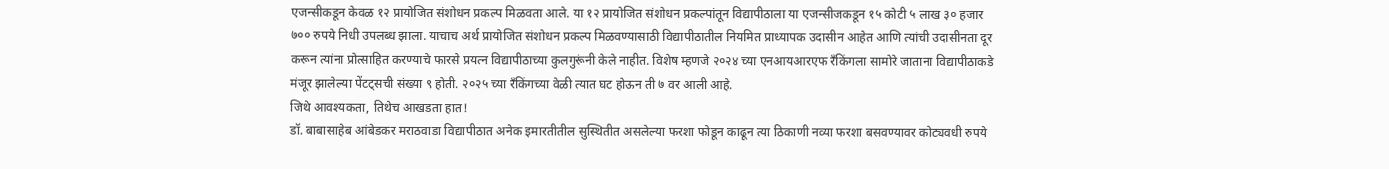एजन्सीकडून केवळ १२ प्रायोजित संशोधन प्रकल्प मिळवता आले. या १२ प्रायोजित संशोधन प्रकल्पांतून विद्यापीठाला या एजन्सीजकडून १५ कोटी ५ लाख ३० हजार ७०० रुपये निधी उपलब्ध झाला. याचाच अर्थ प्रायोजित संशोधन प्रकल्प मिळवण्यासाठी विद्यापीठातील नियमित प्राध्यापक उदासीन आहेत आणि त्यांची उदासीनता दूर करून त्यांना प्रोत्साहित करण्याचे फारसे प्रयत्न विद्यापीठाच्या कुलगुरूंनी केले नाहीत. विशेष म्हणजे २०२४ च्या एनआयआरएफ रँकिंगला सामोरे जाताना विद्यापीठाकडे मंजूर झालेल्या पेंटट्सची संख्या ९ होती. २०२५ च्या रँकिंगच्या वेळी त्यात घट होऊन ती ७ वर आली आहे.
जिथे आवश्यकता, तिथेच आखडता हात!
डॉ. बाबासाहेब आंबेडकर मराठवाडा विद्यापीठात अनेक इमारतीतील सुस्थितीत असलेल्या फरशा फोडून काढून त्या ठिकाणी नव्या फरशा बसवण्यावर कोट्यवधी रुपये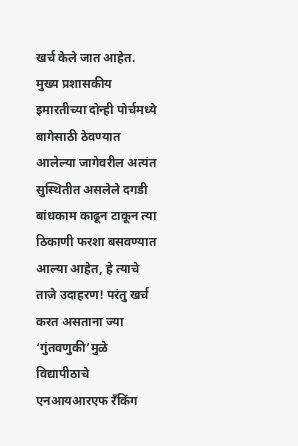खर्च केले जात आहेत. मुख्य प्रशासकीय इमारतीच्या दोन्ही पोर्चमध्ये बागेसाठी ठेवण्यात आलेल्या जागेवरील अत्यंत सुस्थितीत असलेले दगडी बांधकाम काढून टाकून त्या ठिकाणी फरशा बसवण्यात आल्या आहेत, हे त्याचे ताजे उदाहरण! परंतु खर्च करत असताना ज्या ‘गुंतवणुकी’मुळे विद्यापीठाचे एनआयआरएफ रँकिंग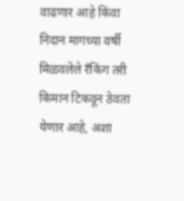वाढणार आहे किंवा निदान मागच्या वर्षी मिळवलेले रँकिंग तरी किमान टिकवून ठेवता येणार आहे, अशा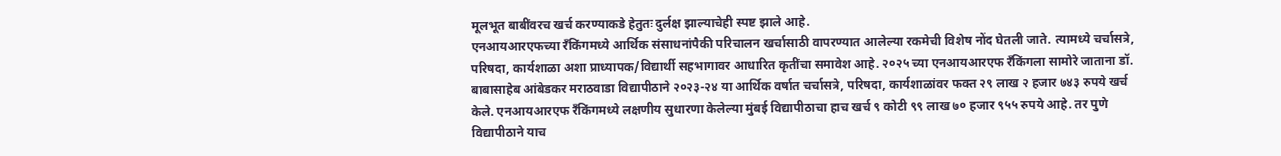मूलभूत बाबींवरच खर्च करण्याकडे हेतुतः दुर्लक्ष झाल्याचेही स्पष्ट झाले आहे.
एनआयआरएफच्या रँकिंगमध्ये आर्थिक संसाधनांपैकी परिचालन खर्चासाठी वापरण्यात आलेल्या रकमेची विशेष नोंद घेतली जाते. त्यामध्ये चर्चासत्रे, परिषदा, कार्यशाळा अशा प्राध्यापक/विद्यार्थी सहभागावर आधारित कृतींचा समावेश आहे. २०२५ च्या एनआयआरएफ रँकिंगला सामोरे जाताना डॉ. बाबासाहेब आंबेडकर मराठवाडा विद्यापीठाने २०२३-२४ या आर्थिक वर्षात चर्चासत्रे, परिषदा, कार्यशाळांवर फक्त २९ लाख २ हजार ७४३ रुपये खर्च केले. एनआयआरएफ रँकिंगमध्ये लक्षणीय सुधारणा केलेल्या मुंबई विद्यापीठाचा हाच खर्च ९ कोटी ९९ लाख ७० हजार ९५५ रुपये आहे. तर पुणे विद्यापीठाने याच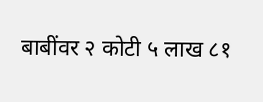बाबींवर २ कोटी ५ लाख ८१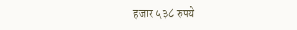हजार ५३८ रुपये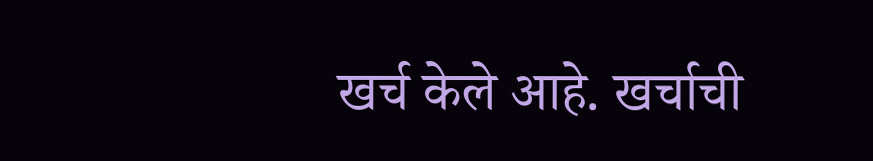खर्च केले आहे. खर्चाची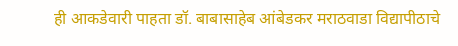ही आकडेवारी पाहता डॉ. बाबासाहेब आंबेडकर मराठवाडा विद्यापीठाचे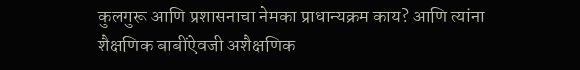कुलगुरू आणि प्रशासनाचा नेमका प्राधान्यक्रम काय? आणि त्यांना शैक्षणिक बाबींऐवजी अशैक्षणिक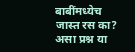बाबींमध्येच जास्त रस का? असा प्रश्न या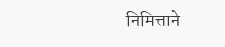निमित्ताने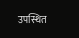उपस्थित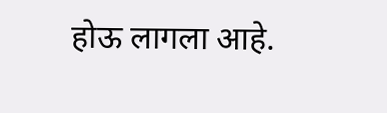होऊ लागला आहे.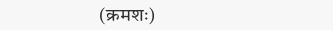(क्रमशः)